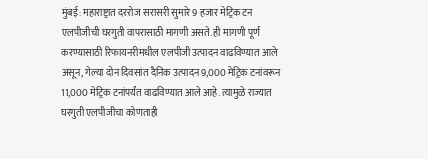मुंबई: महाराष्ट्रात दररोज सरासरी सुमारे 9 हजार मेट्रिक टन एलपीजीची घरगुती वापरासाठी मागणी असते. ही मागणी पूर्ण करण्यासाठी रिफायनरीमधील एलपीजी उत्पादन वाढविण्यात आले असून, गेल्या दोन दिवसांत दैनिक उत्पादन 9,000 मेट्रिक टनांवरून 11,000 मेट्रिक टनांपर्यंत वाढविण्यात आले आहे. त्यामुळे राज्यात घरगुती एलपीजीचा कोणताही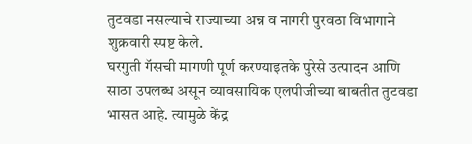तुटवडा नसल्याचे राज्याच्या अन्न व नागरी पुरवठा विभागाने शुक्रवारी स्पष्ट केले.
घरगुती गॅसची मागणी पूर्ण करण्याइतके पुरेसे उत्पादन आणि साठा उपलब्ध असून व्यावसायिक एलपीजीच्या बाबतीत तुटवडा भासत आहे. त्यामुळे केंद्र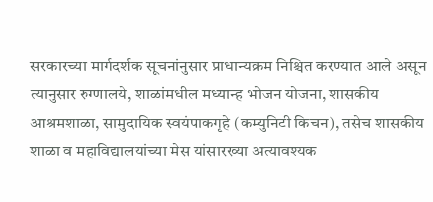सरकारच्या मार्गदर्शक सूचनांनुसार प्राधान्यक्रम निश्चित करण्यात आले असून त्यानुसार रुग्णालये, शाळांमधील मध्यान्ह भोजन योजना, शासकीय आश्रमशाळा, सामुदायिक स्वयंपाकगृहे (कम्युनिटी किचन), तसेच शासकीय शाळा व महाविद्यालयांच्या मेस यांसारख्या अत्यावश्यक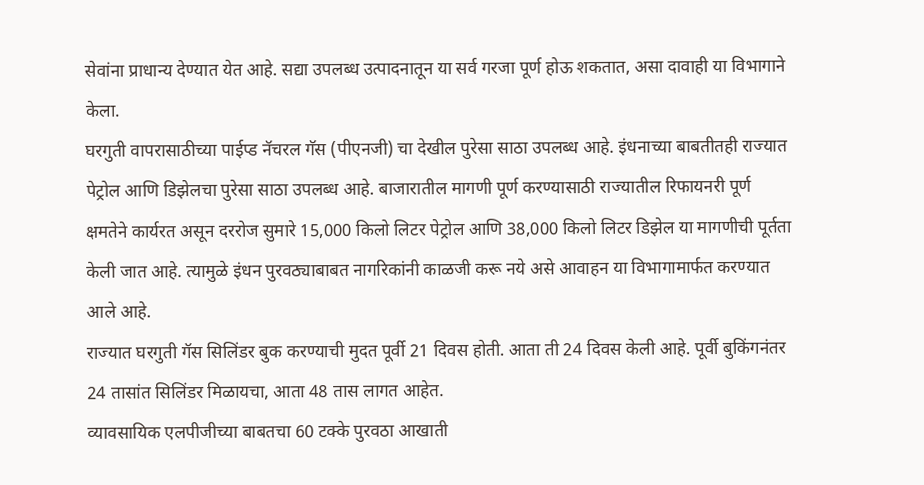सेवांना प्राधान्य देण्यात येत आहे. सद्या उपलब्ध उत्पादनातून या सर्व गरजा पूर्ण होऊ शकतात, असा दावाही या विभागाने केला.
घरगुती वापरासाठीच्या पाईप्ड नॅचरल गॅस (पीएनजी) चा देखील पुरेसा साठा उपलब्ध आहे. इंधनाच्या बाबतीतही राज्यात पेट्रोल आणि डिझेलचा पुरेसा साठा उपलब्ध आहे. बाजारातील मागणी पूर्ण करण्यासाठी राज्यातील रिफायनरी पूर्ण क्षमतेने कार्यरत असून दररोज सुमारे 15,000 किलो लिटर पेट्रोल आणि 38,000 किलो लिटर डिझेल या मागणीची पूर्तता केली जात आहे. त्यामुळे इंधन पुरवठ्याबाबत नागरिकांनी काळजी करू नये असे आवाहन या विभागामार्फत करण्यात आले आहे.
राज्यात घरगुती गॅस सिलिंडर बुक करण्याची मुदत पूर्वी 21 दिवस होती. आता ती 24 दिवस केली आहे. पूर्वी बुकिंगनंतर 24 तासांत सिलिंडर मिळायचा, आता 48 तास लागत आहेत.
व्यावसायिक एलपीजीच्या बाबतचा 60 टक्के पुरवठा आखाती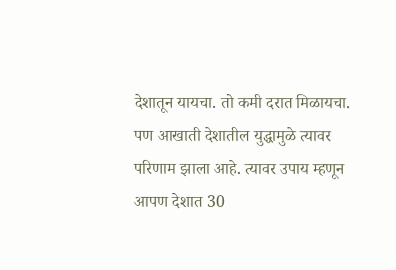देशातून यायचा. तो कमी दरात मिळायचा. पण आखाती देशातील युद्धामुळे त्यावर परिणाम झाला आहे. त्यावर उपाय म्हणून आपण देशात 30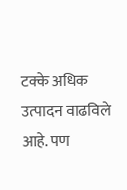टक्के अधिक उत्पादन वाढविले आहे. पण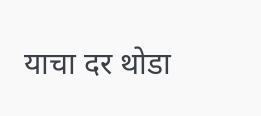याचा दर थोडा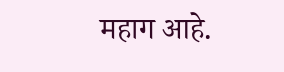महाग आहे.